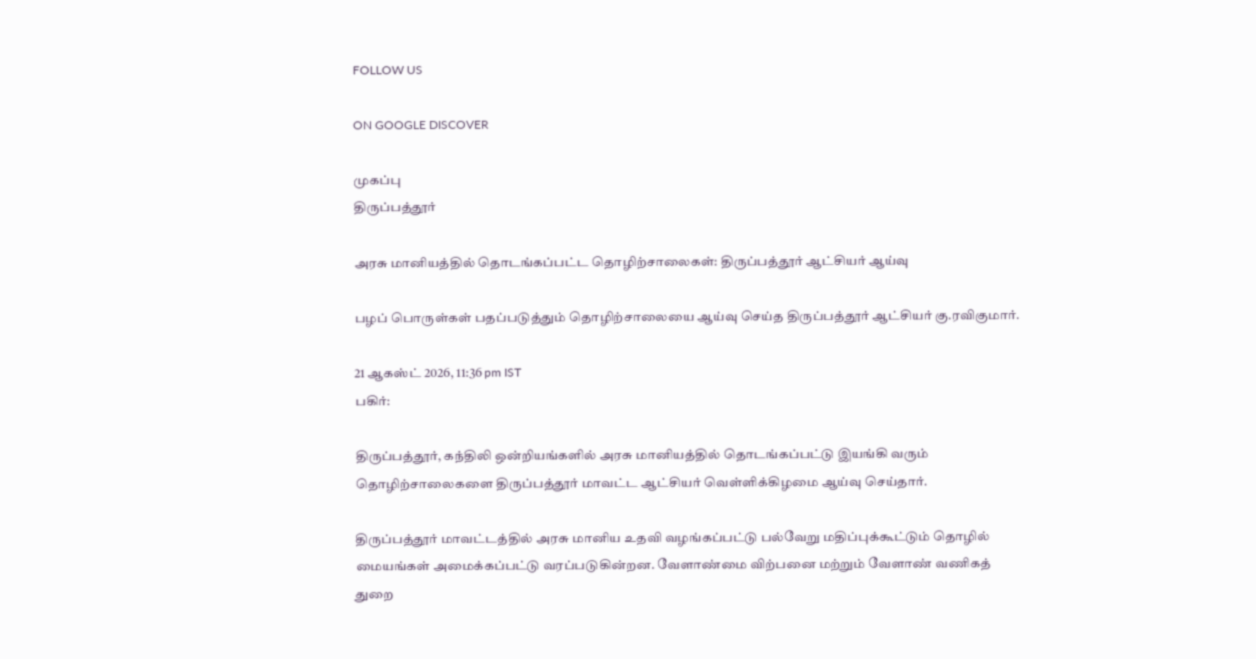FOLLOW US

ON GOOGLE DISCOVER

முகப்பு
திருப்பத்தூர்

அரசு மானியத்தில் தொடங்கப்பட்ட தொழிற்சாலைகள்: திருப்பத்தூர் ஆட்சியர் ஆய்வு

பழப் பொருள்கள் பதப்படுத்தும் தொழிற்சாலையை ஆய்வு செய்த திருப்பத்தூர் ஆட்சியர் கு.ரவிகுமார்.

21 ஆகஸ்ட் 2026, 11:36 pm IST
பகிர்:

திருப்பத்தூர், கந்திலி ஒன்றியங்களில் அரசு மானியத்தில் தொடங்கப்பட்டு இயங்கி வரும் தொழிற்சாலைகளை திருப்பத்தூர் மாவட்ட ஆட்சியர் வெள்ளிக்கிழமை ஆய்வு செய்தார்.

திருப்பத்தூர் மாவட்டத்தில் அரசு மானிய உதவி வழங்கப்பட்டு பல்வேறு மதிப்புக்கூட்டும் தொழில் மையங்கள் அமைக்கப்பட்டு வரப்படுகின்றன. வேளாண்மை விற்பனை மற்றும் வேளாண் வணிகத் துறை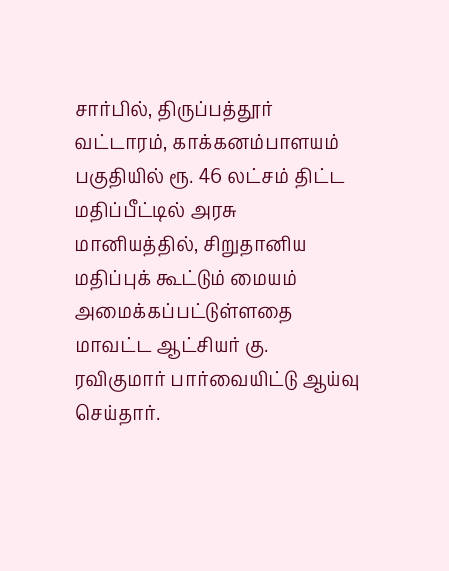சார்பில், திருப்பத்தூர் வட்டாரம், காக்கனம்பாளயம் பகுதியில் ரூ. 46 லட்சம் திட்ட மதிப்பீட்டில் அரசு மானியத்தில், சிறுதானிய மதிப்புக் கூட்டும் மையம் அமைக்கப்பட்டுள்ளதை மாவட்ட ஆட்சியர் கு. ரவிகுமார் பார்வையிட்டு ஆய்வு செய்தார்.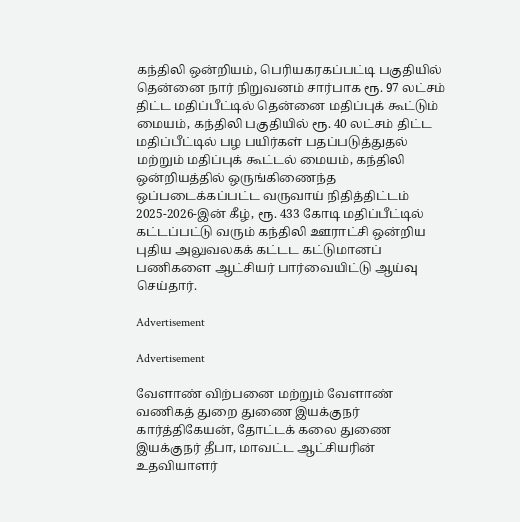கந்திலி ஒன்றியம், பெரியகரகப்பட்டி பகுதியில் தென்னை நார் நிறுவனம் சார்பாக ரூ. 97 லட்சம் திட்ட மதிப்பீட்டில் தென்னை மதிப்புக் கூட்டும் மையம், கந்திலி பகுதியில் ரூ. 40 லட்சம் திட்ட மதிப்பீட்டில் பழ பயிர்கள் பதப்படுத்துதல் மற்றும் மதிப்புக் கூட்டல் மையம், கந்திலி ஒன்றியத்தில் ஒருங்கிணைந்த ஒப்படைக்கப்பட்ட வருவாய் நிதித்திட்டம் 2025-2026-இன் கீழ், ரூ. 433 கோடி மதிப்பீட்டில் கட்டப்பட்டு வரும் கந்திலி ஊராட்சி ஒன்றிய புதிய அலுவலகக் கட்டட கட்டுமானப் பணிகளை ஆட்சியர் பார்வையிட்டு ஆய்வு செய்தார்.

Advertisement

Advertisement

வேளாண் விற்பனை மற்றும் வேளாண் வணிகத் துறை துணை இயக்குநர் கார்த்திகேயன், தோட்டக் கலை துணை இயக்குநர் தீபா, மாவட்ட ஆட்சியரின் உதவியாளர்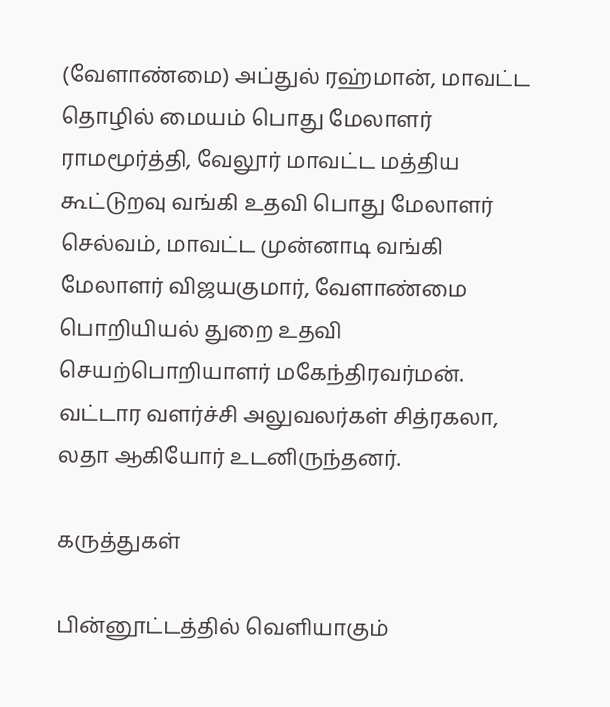(வேளாண்மை) அப்துல் ரஹ்மான், மாவட்ட தொழில் மையம் பொது மேலாளர் ராமமூர்த்தி, வேலூர் மாவட்ட மத்திய கூட்டுறவு வங்கி உதவி பொது மேலாளர் செல்வம், மாவட்ட முன்னாடி வங்கி மேலாளர் விஜயகுமார், வேளாண்மை பொறியியல் துறை உதவி செயற்பொறியாளர் மகேந்திரவர்மன். வட்டார வளர்ச்சி அலுவலர்கள் சித்ரகலா, லதா ஆகியோர் உடனிருந்தனர்.

கருத்துகள்

பின்னூட்டத்தில் வெளியாகும்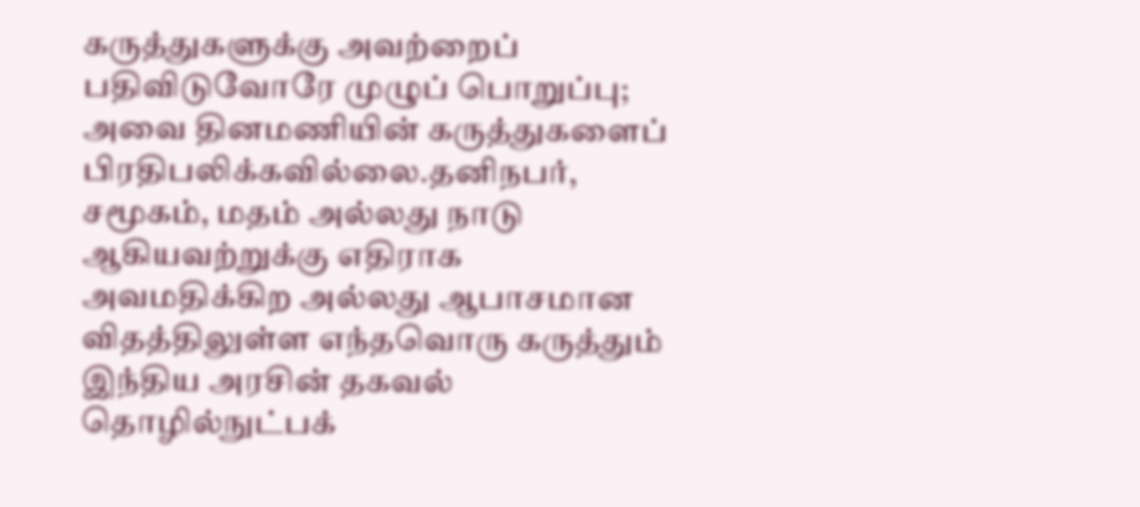கருத்துகளுக்கு அவற்றைப் பதிவிடுவோரே முழுப் பொறுப்பு; அவை தினமணியின் கருத்துகளைப் பிரதிபலிக்கவில்லை.தனிநபர், சமூகம், மதம் அல்லது நாடு ஆகியவற்றுக்கு எதிராக அவமதிக்கிற அல்லது ஆபாசமான விதத்திலுள்ள எந்தவொரு கருத்தும் இந்திய அரசின் தகவல் தொழில்நுட்பக்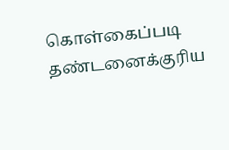கொள்கைப்படி தண்டனைக்குரிய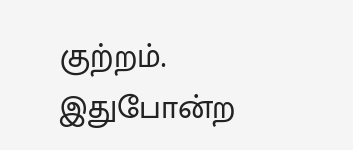குற்றம். இதுபோன்ற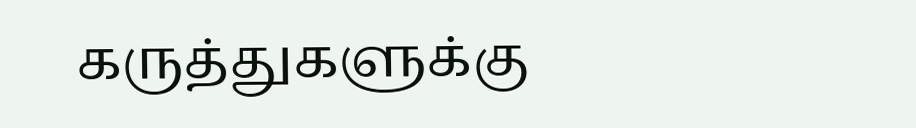கருத்துகளுக்கு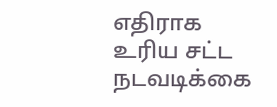எதிராக உரிய சட்ட நடவடிக்கை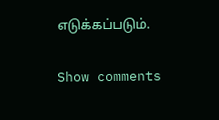எடுக்கப்படும்.

Show comments